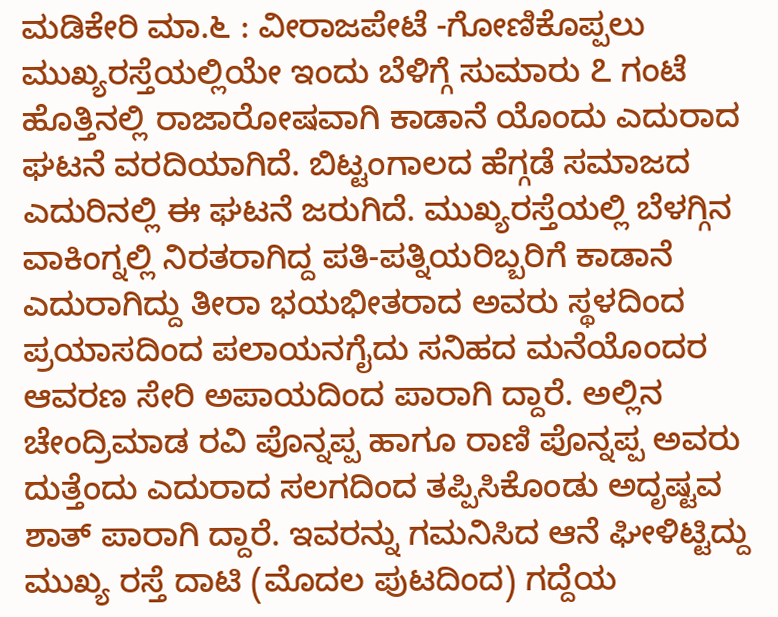ಮಡಿಕೇರಿ ಮಾ.೬ : ವೀರಾಜಪೇಟೆ -ಗೋಣಿಕೊಪ್ಪಲು ಮುಖ್ಯರಸ್ತೆಯಲ್ಲಿಯೇ ಇಂದು ಬೆಳಿಗ್ಗೆ ಸುಮಾರು ೭ ಗಂಟೆ ಹೊತ್ತಿನಲ್ಲಿ ರಾಜಾರೋಷವಾಗಿ ಕಾಡಾನೆ ಯೊಂದು ಎದುರಾದ ಘಟನೆ ವರದಿಯಾಗಿದೆ. ಬಿಟ್ಟಂಗಾಲದ ಹೆಗ್ಗಡೆ ಸಮಾಜದ ಎದುರಿನಲ್ಲಿ ಈ ಘಟನೆ ಜರುಗಿದೆ. ಮುಖ್ಯರಸ್ತೆಯಲ್ಲಿ ಬೆಳಗ್ಗಿನ ವಾಕಿಂಗ್ನಲ್ಲಿ ನಿರತರಾಗಿದ್ದ ಪತಿ-ಪತ್ನಿಯರಿಬ್ಬರಿಗೆ ಕಾಡಾನೆ ಎದುರಾಗಿದ್ದು ತೀರಾ ಭಯಭೀತರಾದ ಅವರು ಸ್ಥಳದಿಂದ ಪ್ರಯಾಸದಿಂದ ಪಲಾಯನಗೈದು ಸನಿಹದ ಮನೆಯೊಂದರ ಆವರಣ ಸೇರಿ ಅಪಾಯದಿಂದ ಪಾರಾಗಿ ದ್ದಾರೆ. ಅಲ್ಲಿನ ಚೇಂದ್ರಿಮಾಡ ರವಿ ಪೊನ್ನಪ್ಪ ಹಾಗೂ ರಾಣಿ ಪೊನ್ನಪ್ಪ ಅವರು ದುತ್ತೆಂದು ಎದುರಾದ ಸಲಗದಿಂದ ತಪ್ಪಿಸಿಕೊಂಡು ಅದೃಷ್ಟವ ಶಾತ್ ಪಾರಾಗಿ ದ್ದಾರೆ. ಇವರನ್ನು ಗಮನಿಸಿದ ಆನೆ ಘೀಳಿಟ್ಟಿದ್ದು ಮುಖ್ಯ ರಸ್ತೆ ದಾಟಿ (ಮೊದಲ ಪುಟದಿಂದ) ಗದ್ದೆಯ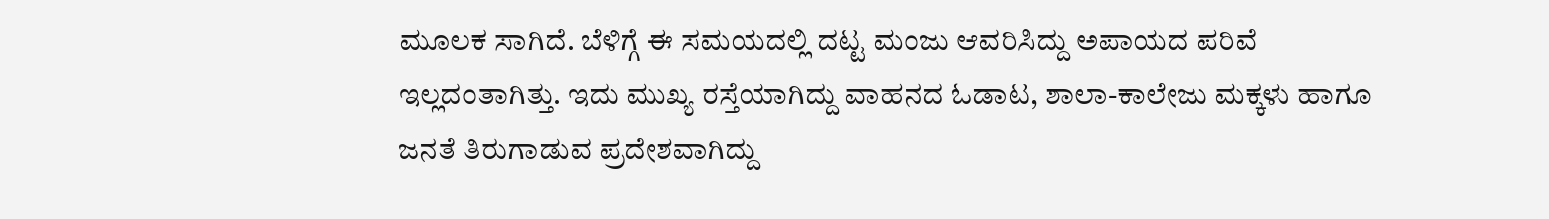ಮೂಲಕ ಸಾಗಿದೆ. ಬೆಳಿಗ್ಗೆ ಈ ಸಮಯದಲ್ಲಿ ದಟ್ಟ ಮಂಜು ಆವರಿಸಿದ್ದು ಅಪಾಯದ ಪರಿವೆ ಇಲ್ಲದಂತಾಗಿತ್ತು. ಇದು ಮುಖ್ಯ ರಸ್ತೆಯಾಗಿದ್ದು ವಾಹನದ ಓಡಾಟ, ಶಾಲಾ-ಕಾಲೇಜು ಮಕ್ಕಳು ಹಾಗೂ ಜನತೆ ತಿರುಗಾಡುವ ಪ್ರದೇಶವಾಗಿದ್ದು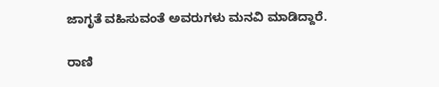ಜಾಗೃತೆ ವಹಿಸುವಂತೆ ಅವರುಗಳು ಮನವಿ ಮಾಡಿದ್ದಾರೆ.

ರಾಣಿ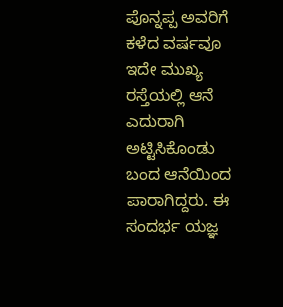ಪೊನ್ನಪ್ಪ ಅವರಿಗೆ ಕಳೆದ ವರ್ಷವೂ ಇದೇ ಮುಖ್ಯ ರಸ್ತೆಯಲ್ಲಿ ಆನೆ ಎದುರಾಗಿ ಅಟ್ಟಿಸಿಕೊಂಡು ಬಂದ ಆನೆಯಿಂದ ಪಾರಾಗಿದ್ದರು. ಈ ಸಂದರ್ಭ ಯಜ್ಞ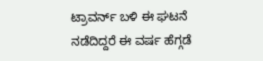ಟ್ರಾವರ್ನ್ ಬಳಿ ಈ ಘಟನೆ ನಡೆದಿದ್ದರೆ ಈ ವರ್ಷ ಹೆಗ್ಗಡೆ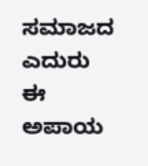ಸಮಾಜದ ಎದುರು ಈ ಅಪಾಯ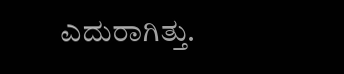ಎದುರಾಗಿತ್ತು.